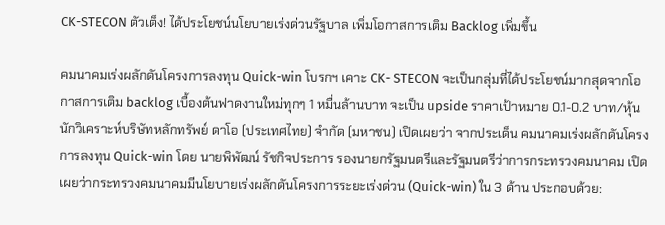CK-STECON ตัวเต็ง! ได้ประโยชน์นโยบายเร่งด่วนรัฐบาล เพิ่มโอกาสการเติม Backlog เพิ่มขึ้น

คมนาคมเร่งผลักดันโครงการลงทุน Quick-win โบรกฯ เคาะ CK- STECON จะเป็นกลุ่มที่ได้ประโยชน์มากสุดจากโอกาสการเติม backlog เบื้องต้นฟาดงานใหม่ทุกๆ 1 หมื่นล้านบาท จะเป็น upside ราคาเป้าหมาย 0.1-0.2 บาท/หุ้น
นักวิเคราะห์บริษัทหลักทรัพย์ ดาโอ (ประเทศไทย) จำกัด (มหาชน) เปิดเผยว่า จากประเด็น คมนาคมเร่งผลักดันโครงการลงทุน Quick-win โดย นายพิพัฒน์ รัชกิจประการ รองนายกรัฐมนตรีและรัฐมนตรีว่าการกระทรวงคมนาคม เปิดเผยว่ากระทรวงคมนาคมมีนโยบายเร่งผลักดันโครงการระยะเร่งด่วน (Quick-win) ใน 3 ด้าน ประกอบด้วย: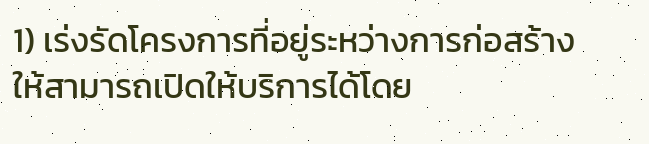1) เร่งรัดโครงการที่อยู่ระหว่างการก่อสร้าง ให้สามารถเปิดให้บริการได้โดย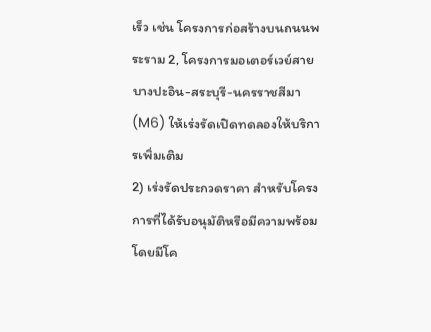เร็ว เช่น โครงการก่อสร้างบนถนนพระราม 2, โครงการมอเตอร์เวย์สายบางปะอิน-สระบุรี-นครราชสีมา (M6) ให้เร่งรัดเปิดทดลองให้บริการเพิ่มเติม
2) เร่งรัดประกวดราคา สำหรับโครงการที่ได้รับอนุมัติหรือมีความพร้อม โดยมีโค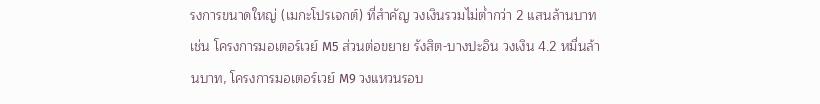รงการขนาดใหญ่ (เมกะโปรเจกต์) ที่สำคัญ วงเงินรวมไม่ต่ำกว่า 2 แสนล้านบาท เช่น โครงการมอเตอร์เวย์ M5 ส่วนต่อขยาย รังสิต-บางปะอิน วงเงิน 4.2 หมื่นล้านบาท, โครงการมอเตอร์เวย์ M9 วงแหวนรอบ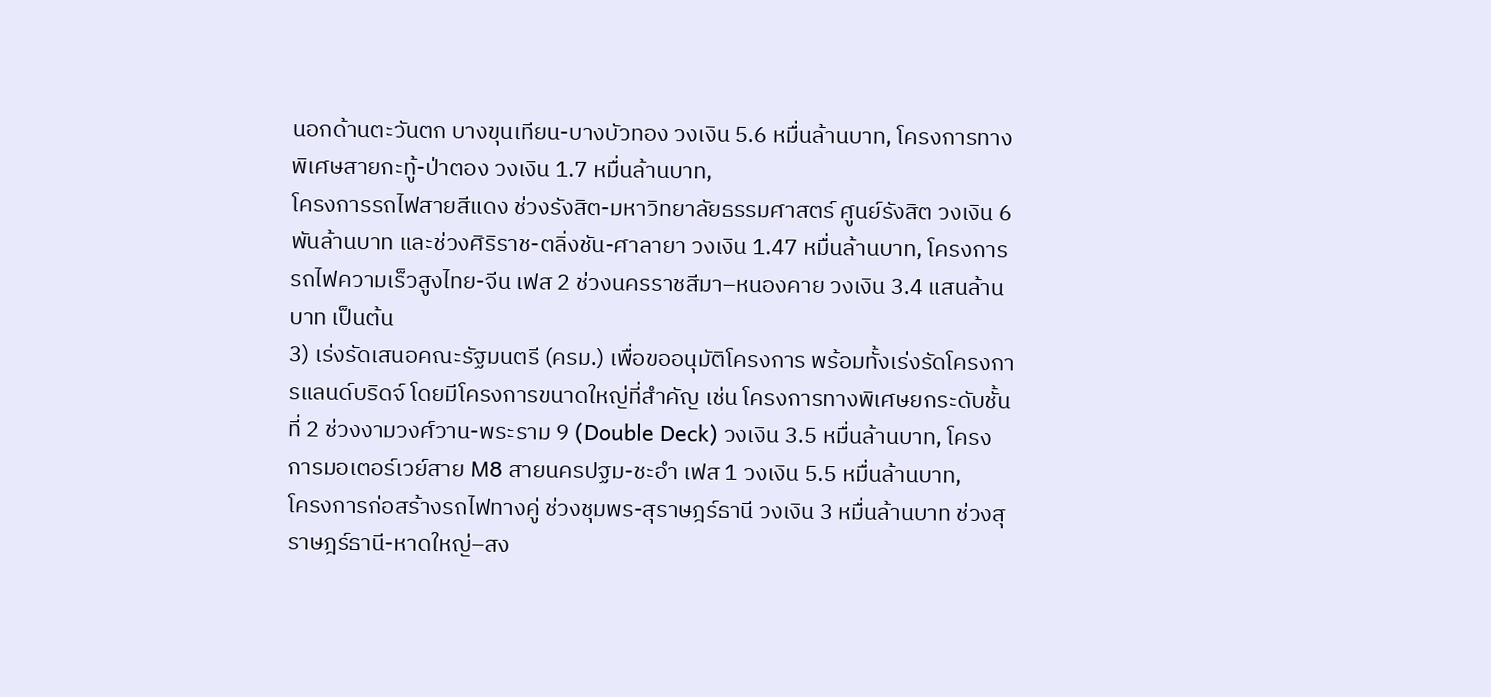นอกด้านตะวันตก บางขุนเทียน-บางบัวทอง วงเงิน 5.6 หมื่นล้านบาท, โครงการทางพิเศษสายกะทู้-ป่าตอง วงเงิน 1.7 หมื่นล้านบาท,
โครงการรถไฟสายสีแดง ช่วงรังสิต-มหาวิทยาลัยธรรมศาสตร์ ศูนย์รังสิต วงเงิน 6 พันล้านบาท และช่วงศิริราช-ตลิ่งชัน-ศาลายา วงเงิน 1.47 หมื่นล้านบาท, โครงการรถไฟความเร็วสูงไทย-จีน เฟส 2 ช่วงนครราชสีมา–หนองคาย วงเงิน 3.4 แสนล้านบาท เป็นต้น
3) เร่งรัดเสนอคณะรัฐมนตรี (ครม.) เพื่อขออนุมัติโครงการ พร้อมทั้งเร่งรัดโครงการแลนด์บริดจ์ โดยมีโครงการขนาดใหญ่ที่สำคัญ เช่น โครงการทางพิเศษยกระดับชั้นที่ 2 ช่วงงามวงศ์วาน-พระราม 9 (Double Deck) วงเงิน 3.5 หมื่นล้านบาท, โครงการมอเตอร์เวย์สาย M8 สายนครปฐม-ชะอำ เฟส 1 วงเงิน 5.5 หมื่นล้านบาท,
โครงการก่อสร้างรถไฟทางคู่ ช่วงชุมพร-สุราษฎร์ธานี วงเงิน 3 หมื่นล้านบาท ช่วงสุราษฎร์ธานี-หาดใหญ่–สง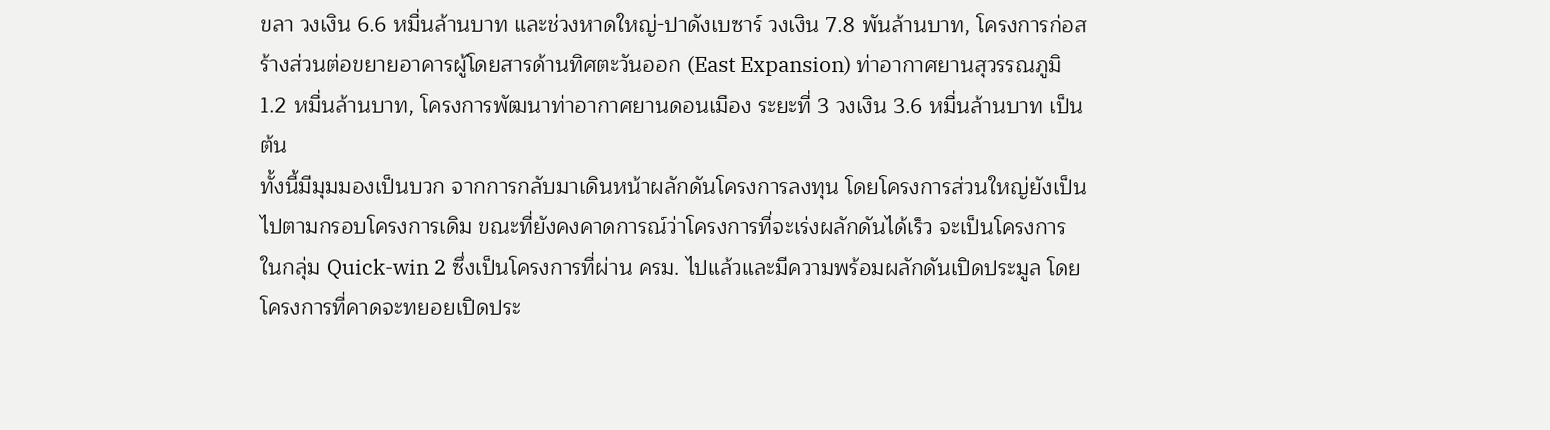ขลา วงเงิน 6.6 หมื่นล้านบาท และช่วงหาดใหญ่-ปาดังเบซาร์ วงเงิน 7.8 พันล้านบาท, โครงการก่อสร้างส่วนต่อขยายอาคารผู้โดยสารด้านทิศตะวันออก (East Expansion) ท่าอากาศยานสุวรรณภูมิ 1.2 หมื่นล้านบาท, โครงการพัฒนาท่าอากาศยานดอนเมือง ระยะที่ 3 วงเงิน 3.6 หมื่นล้านบาท เป็นต้น
ทั้งนี้มีมุมมองเป็นบวก จากการกลับมาเดินหน้าผลักดันโครงการลงทุน โดยโครงการส่วนใหญ่ยังเป็นไปตามกรอบโครงการเดิม ขณะที่ยังคงคาดการณ์ว่าโครงการที่จะเร่งผลักดันได้เร็ว จะเป็นโครงการในกลุ่ม Quick-win 2 ซึ่งเป็นโครงการที่ผ่าน ครม. ไปแล้วและมีความพร้อมผลักดันเปิดประมูล โดยโครงการที่คาดจะทยอยเปิดประ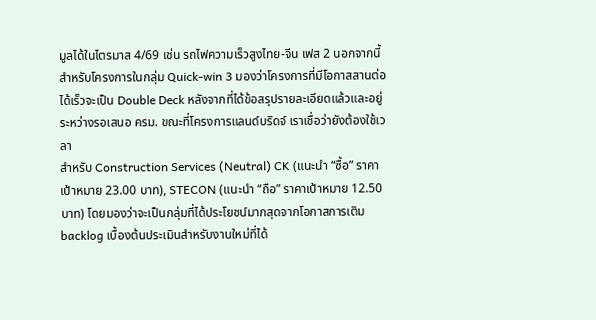มูลได้ในไตรมาส 4/69 เช่น รถไฟความเร็วสูงไทย-จีน เฟส 2 นอกจากนี้สำหรับโครงการในกลุ่ม Quick-win 3 มองว่าโครงการที่มีโอกาสสานต่อได้เร็วจะเป็น Double Deck หลังจากที่ได้ข้อสรุปรายละเอียดแล้วและอยู่ระหว่างรอเสนอ ครม. ขณะที่โครงการแลนด์บริดจ์ เราเชื่อว่ายังต้องใช้เวลา
สำหรับ Construction Services (Neutral) CK (แนะนำ “ซื้อ” ราคาเป้าหมาย 23.00 บาท), STECON (แนะนำ “ถือ” ราคาเป้าหมาย 12.50 บาท) โดยมองว่าจะเป็นกลุ่มที่ได้ประโยชน์มากสุดจากโอกาสการเติม backlog เบื้องต้นประเมินสำหรับงานใหม่ที่ได้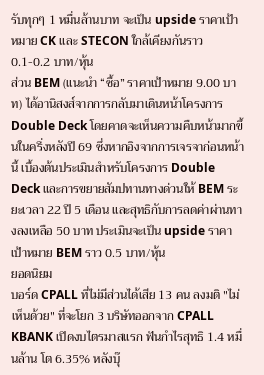รับทุกๆ 1 หมื่นล้านบาท จะเป็น upside ราคาเป้าหมาย CK และ STECON ใกล้เคียงกันราว 0.1-0.2 บาท/หุ้น
ส่วน BEM (แนะนำ “ซื้อ” ราคาเป้าหมาย 9.00 บาท) ได้อานิสงส์จากการกลับมาเดินหน้าโครงการ Double Deck โดยคาดจะเห็นความคืบหน้ามากขึ้นในครึ่งหลังปี 69 ซึ่งหากอิงจากการเจรจาก่อนหน้านี้ เบื้องต้นประเมินสำหรับโครงการ Double Deck และการขยายสัมปทานทางด่วนให้ BEM ระยะเวลา 22 ปี 5 เดือน และสุทธิกับการลดค่าผ่านทางลงเหลือ 50 บาท ประเมินจะเป็น upside ราคาเป้าหมาย BEM ราว 0.5 บาท/หุ้น
ยอดนิยม
บอร์ด CPALL ที่ไม่มีส่วนได้เสีย 13 คน ลงมติ "ไม่เห็นด้วย" ที่จะโยก 3 บริษัทออกจาก CPALL
KBANK เปิดงบไตรมาสแรก ฟันกำไรสุทธิ 1.4 หมื่นล้าน โต 6.35% หลังบุ๊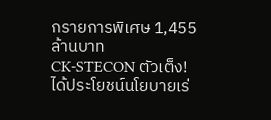กรายการพิเศษ 1,455 ล้านบาท
CK-STECON ตัวเต็ง! ได้ประโยชน์นโยบายเร่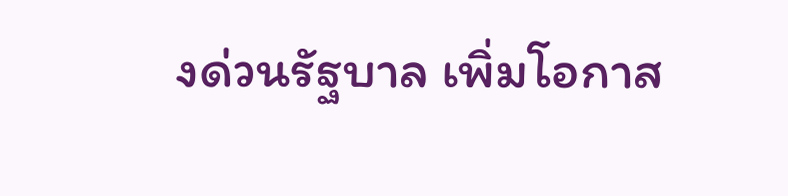งด่วนรัฐบาล เพิ่มโอกาส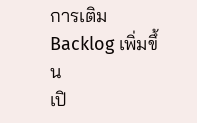การเติม Backlog เพิ่มขึ้น
เปิ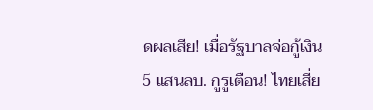ดผลเสีย! เมื่อรัฐบาลจ่อกู้เงิน 5 แสนลบ. กูรูเตือน! ไทยเสี่ย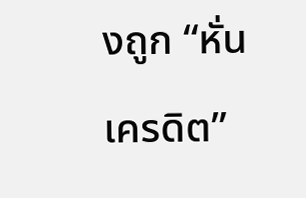งถูก “หั่นเครดิต”